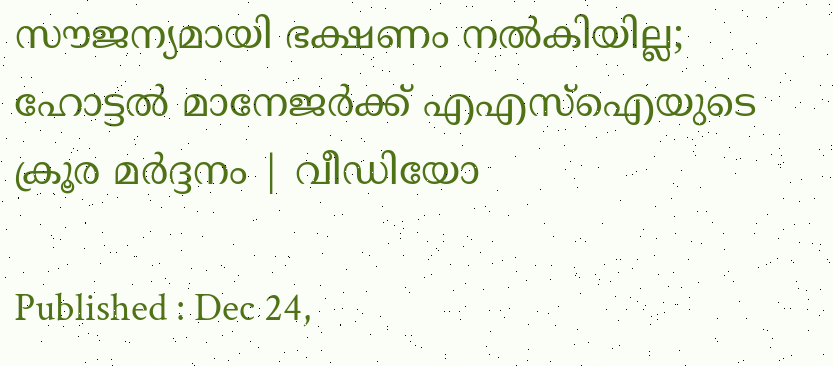സൗജന്യമായി ഭക്ഷണം നൽകിയില്ല; ഹോട്ടൽ മാനേജര്‍ക്ക് എഎസ്ഐയുടെ ക്രൂര മര്‍ദ്ദനം | വീഡിയോ

Published : Dec 24,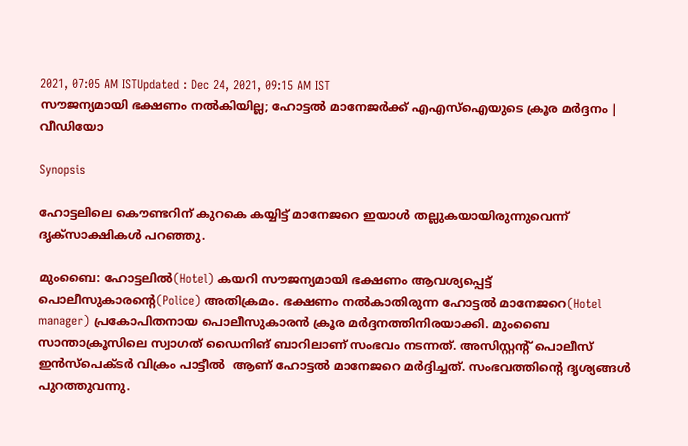2021, 07:05 AM ISTUpdated : Dec 24, 2021, 09:15 AM IST
സൗജന്യമായി ഭക്ഷണം നൽകിയില്ല; ഹോട്ടൽ മാനേജര്‍ക്ക് എഎസ്ഐയുടെ ക്രൂര മര്‍ദ്ദനം | വീഡിയോ

Synopsis

ഹോട്ടലിലെ കൌണ്ടറിന് കുറകെ കയ്യിട്ട് മാനേജറെ ഇയാള്‍ തല്ലുകയായിരുന്നുവെന്ന് ദൃക്സാക്ഷികള്‍ പറഞ്ഞു.

മുംബൈ: ഹോട്ടലില്‍(Hotel) കയറി സൗജന്യമായി ഭക്ഷണം ആവശ്യപ്പെട്ട് പൊലീസുകാരന്‍റെ(Police) അതിക്രമം. ഭക്ഷണം നല്‍കാതിരുന്ന ഹോട്ടല്‍ മാനേജറെ(Hotel manager) പ്രകോപിതനായ പൊലീസുകാരന്‍ ക്രൂര മര്‍ദ്ദനത്തിനിരയാക്കി. മുംബൈ സാന്താക്രൂസിലെ സ്വാഗത് ഡൈനിങ് ബാറിലാണ് സംഭവം നടന്നത്. അസിസ്റ്റന്റ് പൊലീസ് ഇൻസ്പെക്ടർ വിക്രം പാട്ടീൽ  ആണ് ഹോട്ടല്‍ മാനേജറെ മര്‍ദ്ദിച്ചത്. സംഭവത്തിന്‍റെ ദൃശ്യങ്ങള്‍ പുറത്തുവന്നു.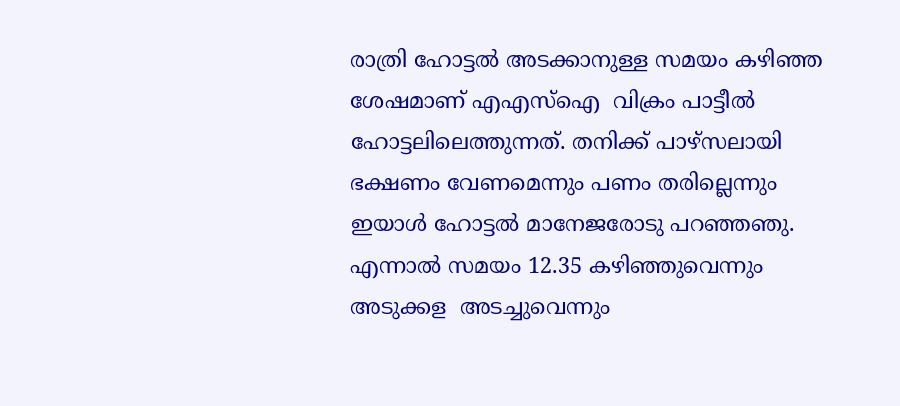രാത്രി ഹോട്ടൽ അടക്കാനുള്ള സമയം കഴിഞ്ഞ ശേഷമാണ് എഎസ്ഐ  വിക്രം പാട്ടീൽ ഹോട്ടലിലെത്തുന്നത്. തനിക്ക് പാഴ്സലായി ഭക്ഷണം വേണമെന്നും പണം തരില്ലെന്നും ഇയാള്‍ ഹോട്ടല്‍ മാനേജരോടു പറഞ്ഞഞു. എന്നാല്‍ സമയം 12.35 കഴിഞ്ഞുവെന്നും അടുക്കള  അടച്ചുവെന്നും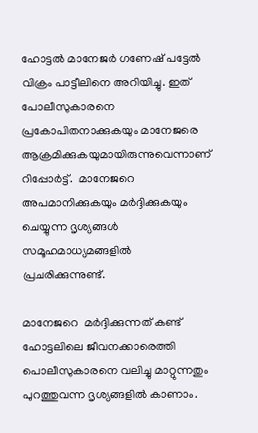ഹോട്ടൽ മാനേജർ ഗണേഷ് പട്ടേൽ വിക്രം പാട്ടീലിനെ അറിയിച്ചു. ഇത് പോലീസുകാരനെ പ്രകോപിതനാക്കുകയും മാനേജരെ ആക്രമിക്കുകയുമായിരുന്നുവെന്നാണ്  റിപ്പോർട്ട്.  മാനേജറെ അപമാനിക്കുകയും മര്‍ദ്ദിക്കുകയും ചെയ്യുന്ന ദൃശ്യങ്ങള്‍ സമൂഹമാധ്യമങ്ങളില്‍ പ്രചരിക്കുന്നുണ്ട്.

മാനേജറെ  മര്‍ദ്ദിക്കുന്നത് കണ്ട് ഹോട്ടലിലെ ജീവനക്കാരെത്തി പൊലീസുകാരനെ വലിച്ചു മാറ്റുന്നതും പുറത്തുവന്ന ദൃശ്യങ്ങളിൽ കാണാം.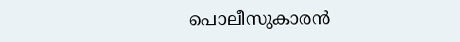പൊലീസുകാരന്‍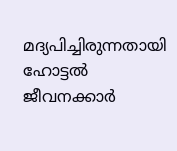മദ്യപിച്ചിരുന്നതായി ഹോട്ടല്‍ ജീവനക്കാര്‍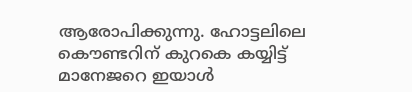ആരോപിക്കുന്നു. ഹോട്ടലിലെ കൌണ്ടറിന് കുറകെ കയ്യിട്ട് മാനേജറെ ഇയാള്‍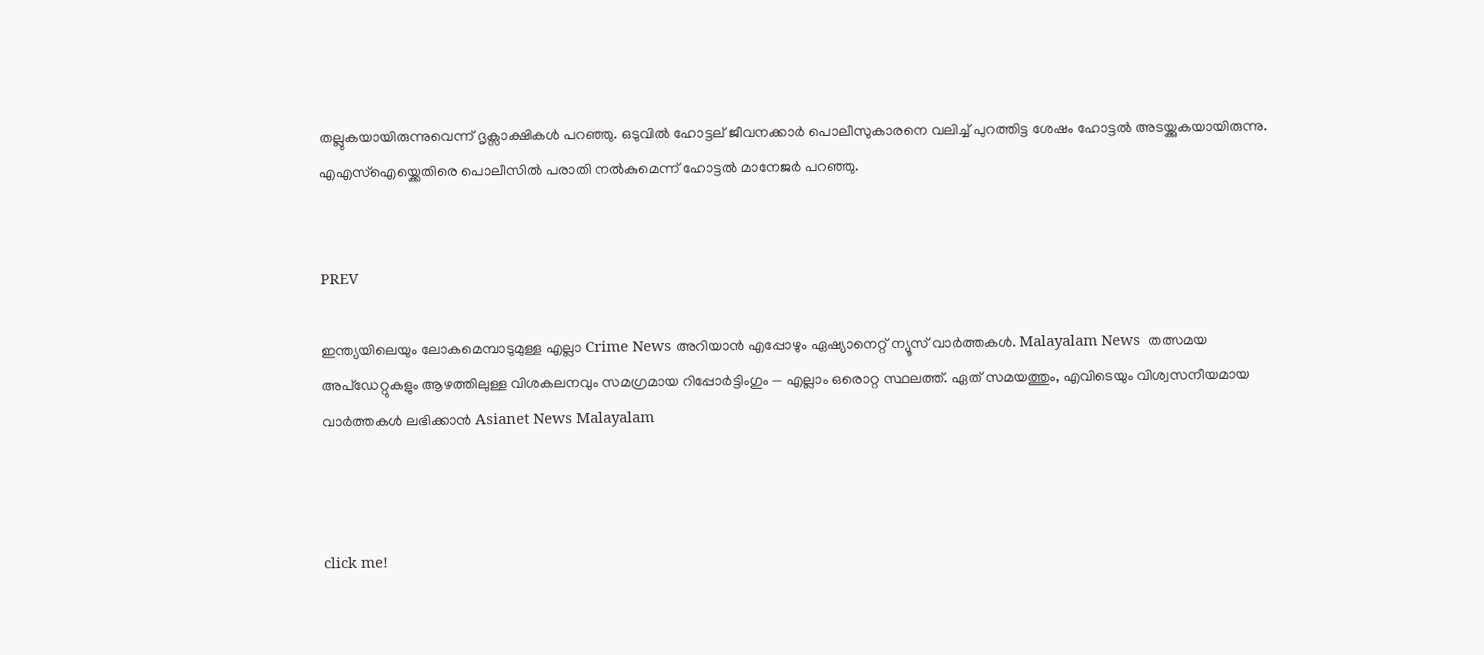തല്ലുകയായിരുന്നുവെന്ന് ദൃക്സാക്ഷികള്‍ പറഞ്ഞു. ഒടുവില്‍ ഹോട്ടല് ജീവനക്കാര്‍ പൊലീസുകാരനെ വലിച്ച് പുറത്തിട്ട ശേഷം ഹോട്ടല്‍ അടയ്ക്കുകയായിരുന്നു. എഎസ്ഐയ്ക്കെതിരെ പൊലീസില്‍ പരാതി നല്‍കുമെന്ന് ഹോട്ടല്‍ മാനേജര്‍ പറഞ്ഞു.


PREV

ഇന്ത്യയിലെയും ലോകമെമ്പാടുമുള്ള എല്ലാ Crime News അറിയാൻ എപ്പോഴും ഏഷ്യാനെറ്റ് ന്യൂസ് വാർത്തകൾ. Malayalam News  തത്സമയ അപ്‌ഡേറ്റുകളും ആഴത്തിലുള്ള വിശകലനവും സമഗ്രമായ റിപ്പോർട്ടിംഗും — എല്ലാം ഒരൊറ്റ സ്ഥലത്ത്. ഏത് സമയത്തും, എവിടെയും വിശ്വസനീയമായ വാർത്തകൾ ലഭിക്കാൻ Asianet News Malayalam



click me!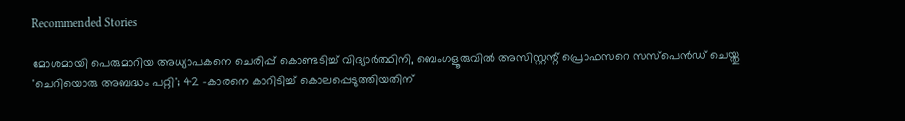Recommended Stories

മോശമായി പെരുമാറിയ അധ്യാപകനെ ചെരിപ്പ് കൊണ്ടടിച്ച് വിദ്യാർത്ഥിനി, ബെംഗളൂരുവിൽ അസിസ്റ്റന്റ് പ്രൊഫസറെ സസ്പെൻഡ് ചെയ്തു
'ചെറിയൊരു അബദ്ധം പറ്റി'; 42 -കാരനെ കാറിടിച്ച് കൊലപ്പെടുത്തിയതിന്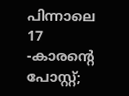പിന്നാലെ 17 -കാരന്‍റെ പോസ്റ്റ്;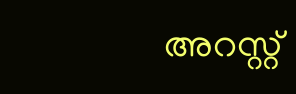അറസ്റ്റ്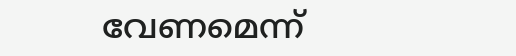വേണമെന്ന്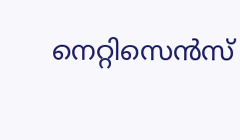നെറ്റിസെന്‍സ്